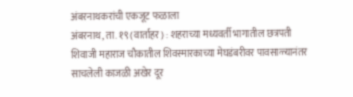अंबरनाथकरांची एकजूट फळाला
अंबरनाथ, ता. १९ (वार्ताहर) : शहराच्या मध्यवर्ती भागातील छत्रपती शिवाजी महाराज चौकातील शिवस्मारकाच्या मेघडंबरीवर पावसाळ्यानंतर साचलेली काजळी अखेर दूर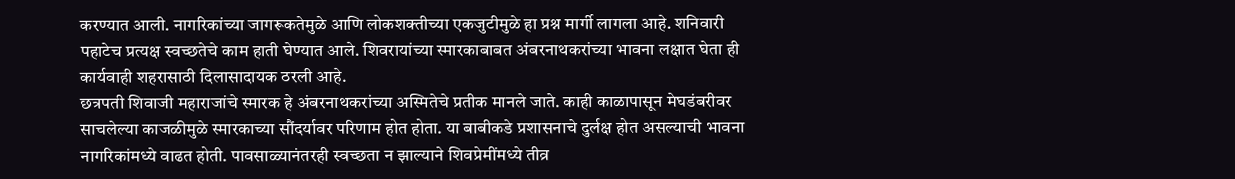करण्यात आली. नागरिकांच्या जागरूकतेमुळे आणि लोकशक्तीच्या एकजुटीमुळे हा प्रश्न मार्गी लागला आहे. शनिवारी पहाटेच प्रत्यक्ष स्वच्छतेचे काम हाती घेण्यात आले. शिवरायांच्या स्मारकाबाबत अंबरनाथकरांच्या भावना लक्षात घेता ही कार्यवाही शहरासाठी दिलासादायक ठरली आहे.
छत्रपती शिवाजी महाराजांचे स्मारक हे अंबरनाथकरांच्या अस्मितेचे प्रतीक मानले जाते. काही काळापासून मेघडंबरीवर साचलेल्या काजळीमुळे स्मारकाच्या सौंदर्यावर परिणाम होत होता. या बाबीकडे प्रशासनाचे दुर्लक्ष होत असल्याची भावना नागरिकांमध्ये वाढत होती. पावसाळ्यानंतरही स्वच्छता न झाल्याने शिवप्रेमींमध्ये तीव्र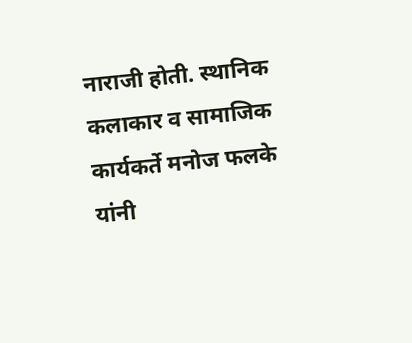नाराजी होती. स्थानिक कलाकार व सामाजिक कार्यकर्ते मनोज फलके यांनी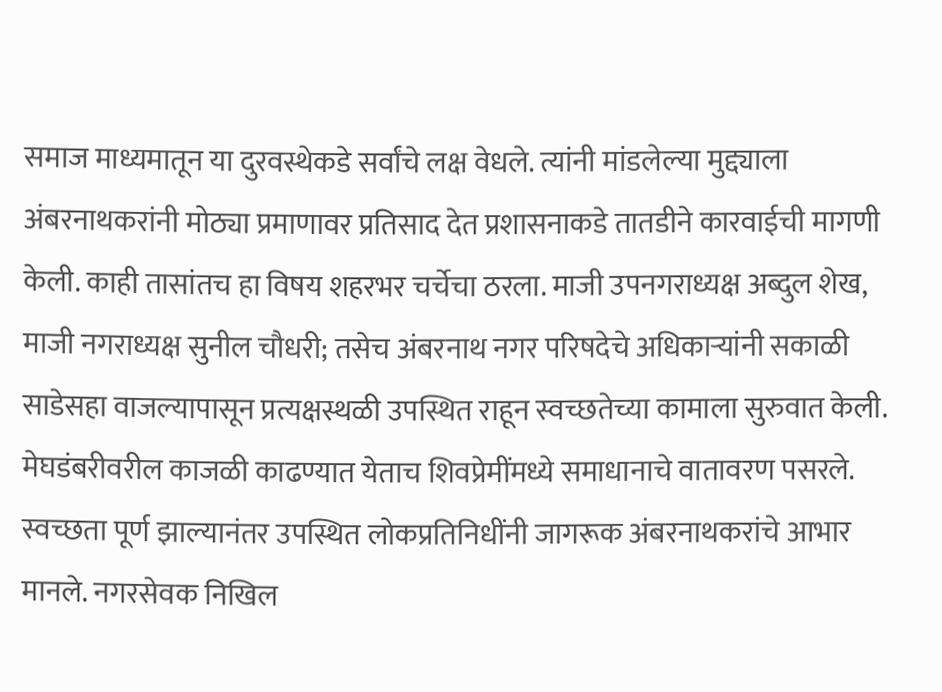समाज माध्यमातून या दुरवस्थेकडे सर्वांचे लक्ष वेधले. त्यांनी मांडलेल्या मुद्द्याला अंबरनाथकरांनी मोठ्या प्रमाणावर प्रतिसाद देत प्रशासनाकडे तातडीने कारवाईची मागणी केली. काही तासांतच हा विषय शहरभर चर्चेचा ठरला. माजी उपनगराध्यक्ष अब्दुल शेख, माजी नगराध्यक्ष सुनील चौधरी; तसेच अंबरनाथ नगर परिषदेचे अधिकाऱ्यांनी सकाळी साडेसहा वाजल्यापासून प्रत्यक्षस्थळी उपस्थित राहून स्वच्छतेच्या कामाला सुरुवात केली. मेघडंबरीवरील काजळी काढण्यात येताच शिवप्रेमींमध्ये समाधानाचे वातावरण पसरले. स्वच्छता पूर्ण झाल्यानंतर उपस्थित लोकप्रतिनिधींनी जागरूक अंबरनाथकरांचे आभार मानले. नगरसेवक निखिल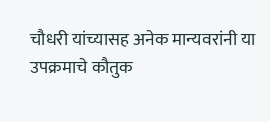चौधरी यांच्यासह अनेक मान्यवरांनी या उपक्रमाचे कौतुक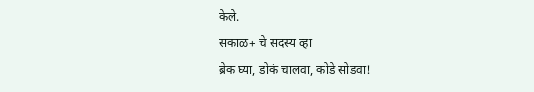केले.
सकाळ+ चे सदस्य व्हा
ब्रेक घ्या, डोकं चालवा, कोडे सोडवा!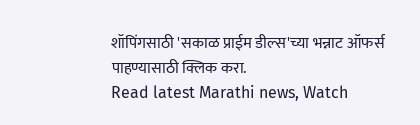शॉपिंगसाठी 'सकाळ प्राईम डील्स'च्या भन्नाट ऑफर्स पाहण्यासाठी क्लिक करा.
Read latest Marathi news, Watch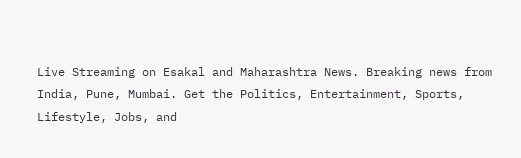Live Streaming on Esakal and Maharashtra News. Breaking news from India, Pune, Mumbai. Get the Politics, Entertainment, Sports, Lifestyle, Jobs, and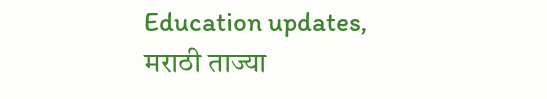Education updates, मराठी ताज्या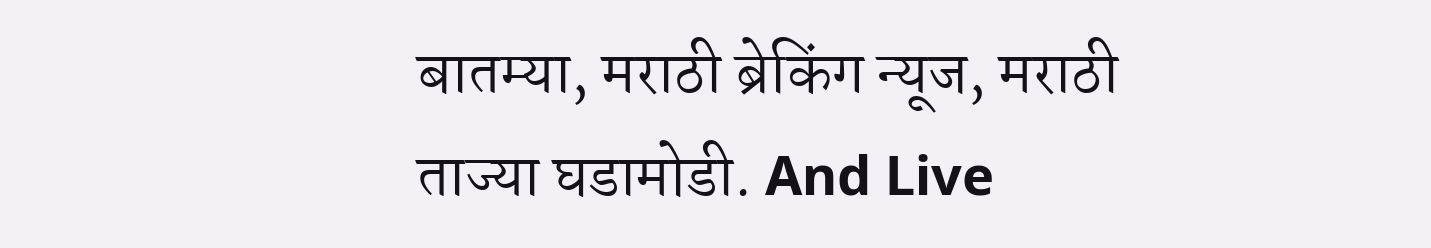बातम्या, मराठी ब्रेकिंग न्यूज, मराठी ताज्या घडामोडी. And Live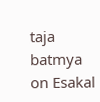taja batmya on Esakal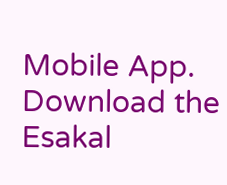Mobile App. Download the Esakal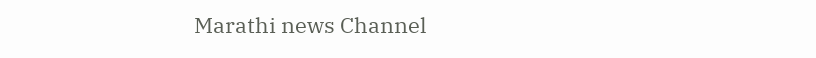Marathi news Channel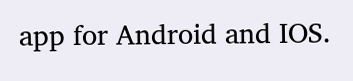app for Android and IOS.